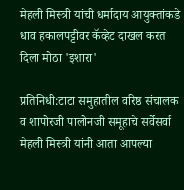मेहली मिस्त्री यांची धर्मादाय आयुक्तांकडे धाव हकालपट्टीवर कॅव्हेट दाखल करत दिला मोठा 'इशारा'

प्रतिनिधी:टाटा समुहातील वरिष्ठ संचालक व शापोरजी पालोनजी समूहाचे सर्वेसर्वा मेहली मिस्त्री यांनी आता आपल्या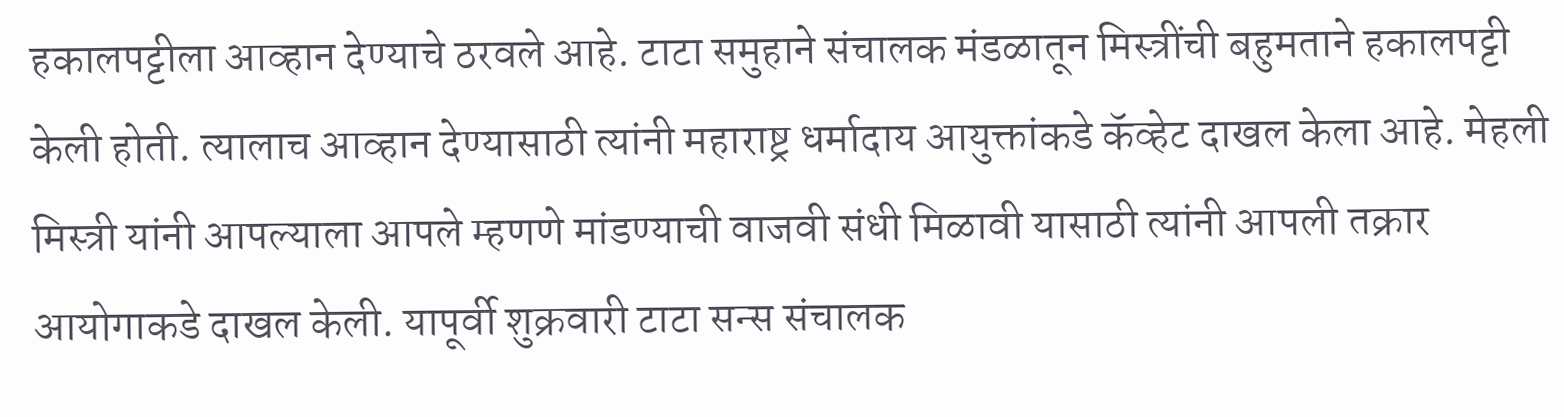हकालपट्टीला आव्हान देण्याचे ठरवले आहे. टाटा समुहाने संचालक मंडळातून मिस्त्रींची बहुमताने हकालपट्टी केली होती. त्यालाच आव्हान देण्यासाठी त्यांनी महाराष्ट्र धर्मादाय आयुक्तांकडे कॅव्हेट दाखल केला आहे. मेहली मिस्त्री यांनी आपल्याला आपले म्हणणे मांडण्याची वाजवी संधी मिळावी यासाठी त्यांनी आपली तक्रार आयोगाकडे दाखल केली. यापूर्वी शुक्रवारी टाटा सन्स संचालक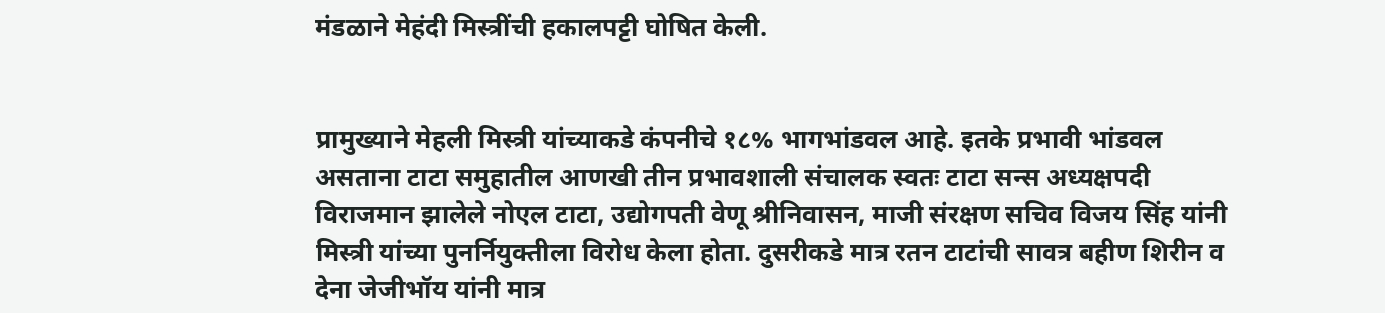मंडळाने मेहंदी मिस्त्रींची हकालपट्टी घोषित केली.


प्रामुख्याने मेहली मिस्त्री यांच्याकडे कंपनीचे १८% भागभांडवल आहे. इतके प्रभावी भांडवल असताना टाटा समुहातील आणखी तीन प्रभावशाली संचालक स्वतः टाटा सन्स अध्यक्षपदी विराजमान झालेले नोएल टाटा, उद्योगपती वेणू श्रीनिवासन, माजी संरक्षण सचिव विजय सिंह यांनी मिस्त्री यांच्या पुनर्नियुक्तीला विरोध केला होता. दुसरीकडे मात्र रतन टाटांची सावत्र बहीण शिरीन व देना जेजीभॉय यांनी मात्र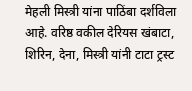मेहली मिस्त्री यांना पाठिंबा दर्शविला आहे. वरिष्ठ वकील देरियस खंबाटा, शिरिन, देना, मिस्त्री यांनी टाटा ट्रस्ट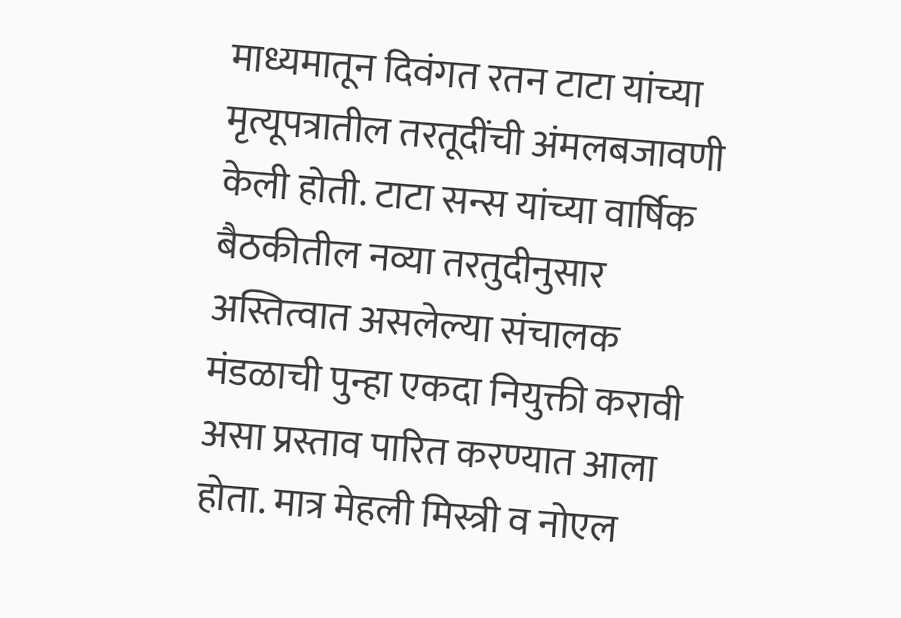माध्यमातून दिवंगत रतन टाटा यांच्या मृत्यूपत्रातील तरतूदींची अंमलबजावणी केली होती. टाटा सन्स यांच्या वार्षिक बैठकीतील नव्या तरतुदीनुसार अस्तित्वात असलेल्या संचालक मंडळाची पुन्हा एकदा नियुक्ती करावी असा प्रस्ताव पारित करण्यात आला होता. मात्र मेहली मिस्त्री व नोएल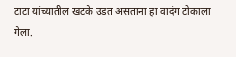टाटा यांच्यातील खटके उडत असताना हा वादंग टोकाला गेला.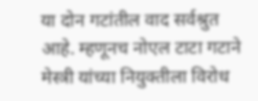या दोन गटांतील वाद सर्वश्रुत आहे. म्हणूनच नोएल टाटा गटाने मेस्त्री यांच्या नियुक्तीला विरोध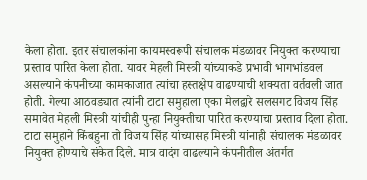केला होता. इतर संचालकांना कायमस्वरूपी संचालक मंडळावर नियुक्त करण्याचा प्रस्ताव पारित केला होता. यावर मेहली मिस्त्री यांच्याकडे प्रभावी भागभांडवल असल्याने कंपनीच्या कामकाजात त्यांचा हस्तक्षेप वाढण्याची शक्यता वर्तवली जात होती. गेल्या आठवड्यात त्यांनी टाटा समुहाला एका मेलद्वारे सलसगट विजय सिंह समावेत मेहली मिस्त्री यांचीही पुन्हा नियुक्तीचा पारित करण्याचा प्रस्ताव दिला होता. टाटा समुहाने किंबहुना तो विजय सिंह यांच्यासह मिस्त्री यांनाही संचालक मंडळावर नियुक्त होण्याचे संकेत दिले. मात्र वादंग वाढल्याने कंपनीतील अंतर्गत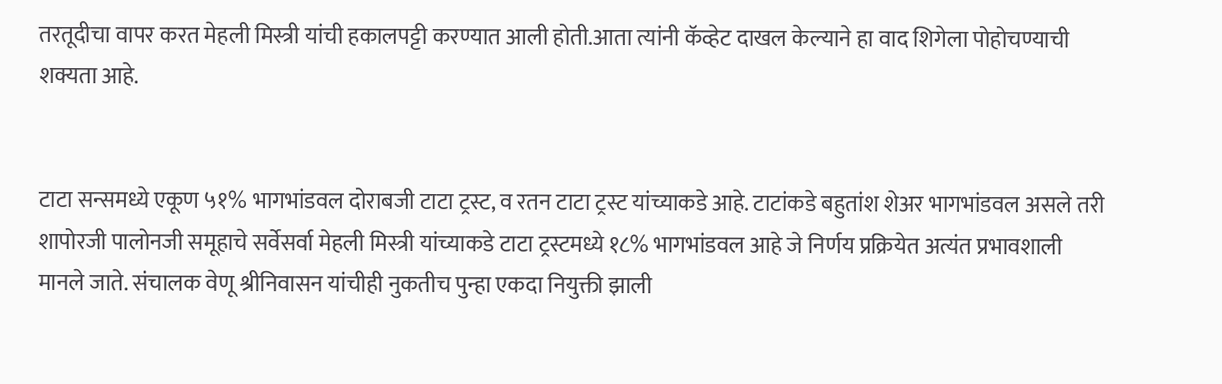तरतूदीचा वापर करत मेहली मिस्त्री यांची हकालपट्टी करण्यात आली होती.आता त्यांनी कॅव्हेट दाखल केल्याने हा वाद शिगेला पोहोचण्याची शक्यता आहे.


टाटा सन्समध्ये एकूण ५१% भागभांडवल दोराबजी टाटा ट्रस्ट, व रतन टाटा ट्रस्ट यांच्याकडे आहे. टाटांकडे बहुतांश शेअर भागभांडवल असले तरी शापोरजी पालोनजी समूहाचे सर्वेसर्वा मेहली मिस्त्री यांच्याकडे टाटा ट्रस्टमध्ये १८% भागभांडवल आहे जे निर्णय प्रक्रियेत अत्यंत प्रभावशाली मानले जाते. संचालक वेणू श्रीनिवासन यांचीही नुकतीच पुन्हा एकदा नियुक्ती झाली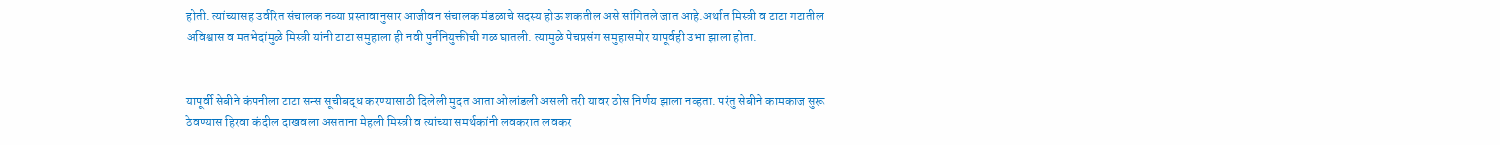होती. त्यांच्यासह उर्वरित संचालक नव्या प्रस्तावानुसार आजीवन संचालक मंडळाचे सदस्य होऊ शकतील असे सांगितले जात आहे.अर्थात मिस्त्री व टाटा गटातील अविश्वास व मतभेदांमुळे मिस्त्री यांनी टाटा समुहाला ही नवी पुर्ननियुक्तीची गळ घातली. त्यामुळे पेचप्रसंग समुहासमोर यापूर्वही उभा झाला होता.


यापूर्वी सेबीने कंपनीला टाटा सन्स सूचीबद्ध करण्यासाठी दिलेली मुदत आता ओलांडली असली तरी यावर ठोस निर्णय झाला नव्हता. परंतु सेबीने कामकाज सुरू ठेवण्यास हिरवा कंदील दाखवला असताना मेहली मिस्त्री व त्यांच्या समर्थकांनी लवकरात लवकर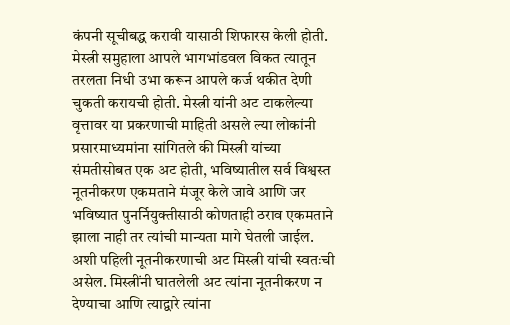कंपनी सूचीबद्ध करावी यासाठी शिफारस केली होती. मेस्त्री समुहाला आपले भागभांडवल विकत त्यातून तरलता निधी उभा करून आपले कर्ज थकीत देणी चुकती करायची होती. मेस्त्री यांनी अट टाकलेल्या वृत्तावर या प्रकरणाची माहिती असले ल्या लोकांनी प्रसारमाध्यमांना सांगितले की मिस्त्री यांच्या संमतीसोबत एक अट होती, भविष्यातील सर्व विश्वस्त नूतनीकरण एकमताने मंजूर केले जावे आणि जर भविष्यात पुनर्नियुक्तीसाठी कोणताही ठराव एकमताने झाला नाही तर त्यांची मान्यता मागे घेतली जाईल. अशी पहिली नूतनीकरणाची अट मिस्त्री यांची स्वतःची असेल. मिस्त्रींनी घातलेली अट त्यांना नूतनीकरण न देण्याचा आणि त्याद्वारे त्यांना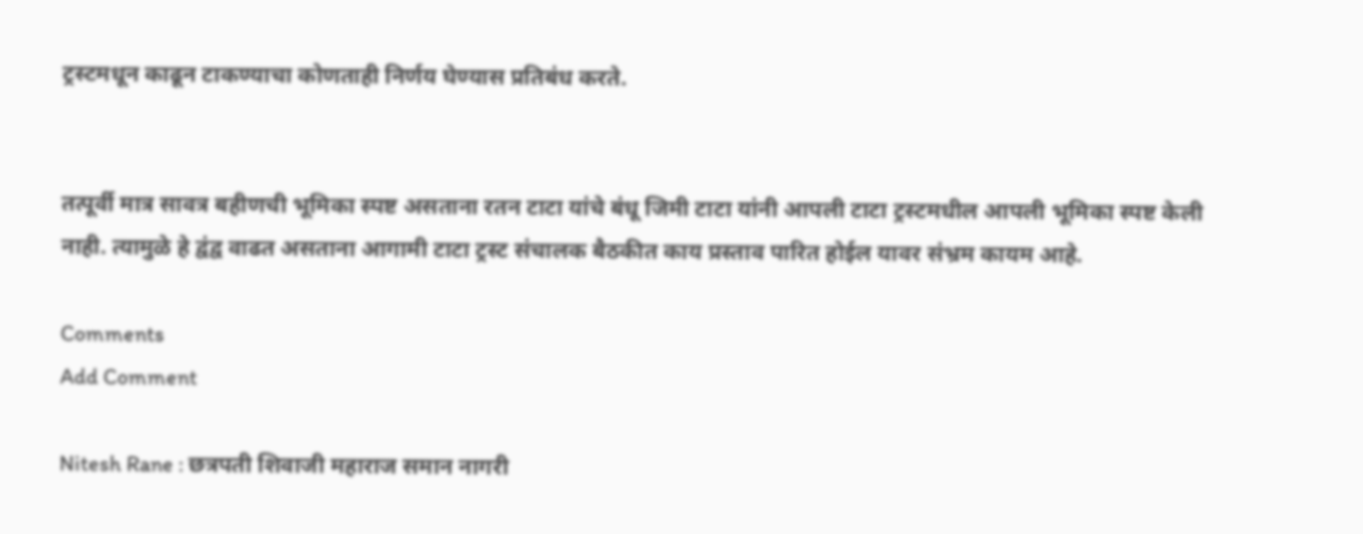ट्रस्टमधून काढून टाकण्याचा कोणताही निर्णय घेण्यास प्रतिबंध करते.


तत्पूर्वी मात्र सावत्र बहीणची भूमिका स्पष्ट असताना रतन टाटा यांचे बंधू जिमी टाटा यांनी आपली टाटा ट्रस्टमधील आपली भूमिका स्पष्ट केली नाही. त्यामुळे हे द्वंद्व वाढत असताना आगामी टाटा ट्रस्ट संचालक बैठकीत काय प्रस्ताव पारित होईल यावर संभ्रम कायम आहे.

Comments
Add Comment

Nitesh Rane : छत्रपती शिवाजी महाराज समान नागरी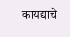कायद्याचे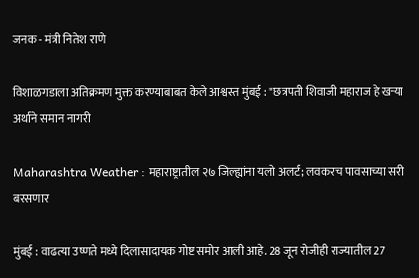जनक - मंत्री नितेश राणे

विशाळगडाला अतिक्रमण मुक्त करण्याबाबत केले आश्वस्त मुंबई : "छत्रपती शिवाजी महाराज हे खऱ्या अर्थाने समान नागरी

Maharashtra Weather : महाराष्ट्रातील २७ जिल्ह्यांना यलो अलर्ट; लवकरच पावसाच्या सरी बरसणार

मुंबई : वाढत्या उष्णते मध्ये दिलासादायक गोष्ट समोर आली आहे. 28 जून रोजीही राज्यातील 27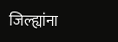जिल्ह्यांना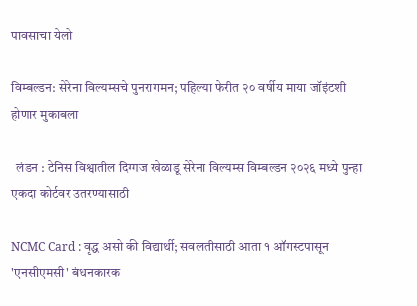पावसाचा येलो

विम्बल्डन: सेरेना विल्यम्सचे पुनरागमन; पहिल्या फेरीत २० वर्षीय माया जॉइंटशी होणार मुकाबला

  लंडन : टेनिस विश्वातील दिग्गज खेळाडू सेरेना विल्यम्स विम्बल्डन २०२६ मध्ये पुन्हा एकदा कोर्टवर उतरण्यासाठी

NCMC Card : वृद्ध असो की विद्यार्थी; सवलतीसाठी आता १ ऑगस्टपासून 'एनसीएमसी' बंधनकारक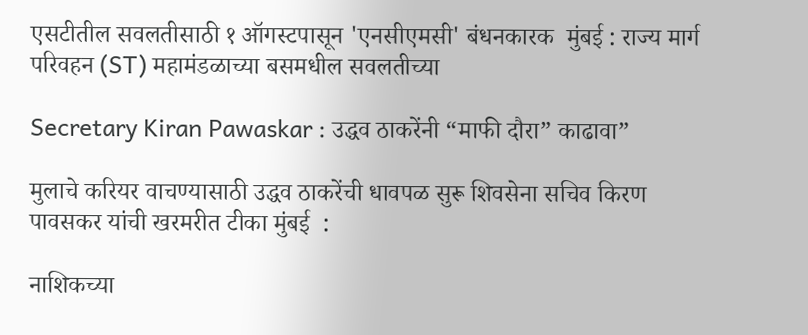एसटीतील सवलतीसाठी १ ऑगस्टपासून 'एनसीएमसी' बंधनकारक  मुंबई : राज्य मार्ग परिवहन (ST) महामंडळाच्या बसमधील सवलतीच्या

Secretary Kiran Pawaskar : उद्धव ठाकरेंनी “माफी दौरा” काढावा”

मुलाचे करियर वाचण्यासाठी उद्धव ठाकरेंची धावपळ सुरू शिवसेना सचिव किरण पावसकर यांची खरमरीत टीका मुंबई  :

नाशिकच्या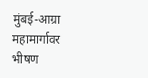मुंबई-आग्रा महामार्गावर भीषण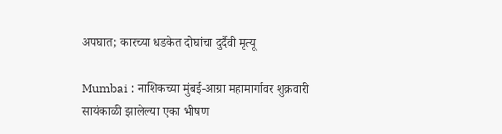अपघात; कारच्या धडकेत दोघांचा दुर्दैवी मृत्यू

Mumbai : नाशिकच्या मुंबई-आग्रा महामार्गावर शुक्रवारी सायंकाळी झालेल्या एका भीषण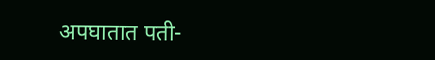अपघातात पती-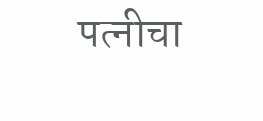पत्नीचा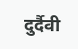दुर्दैवी